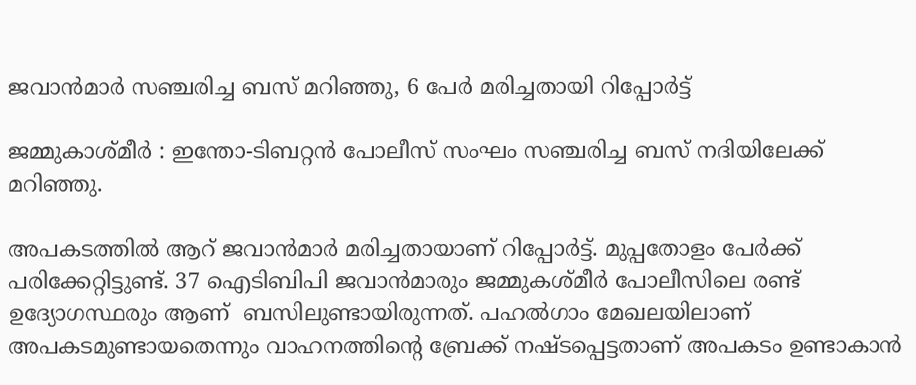ജവാൻമാർ സഞ്ചരിച്ച ബസ് മറിഞ്ഞു, 6 പേർ മരിച്ചതായി റിപ്പോർട്ട്‌

ജമ്മുകാശ്മീർ : ഇന്തോ-ടിബറ്റൻ പോലീസ് സംഘം സഞ്ചരിച്ച ബസ് നദിയിലേക്ക് മറിഞ്ഞു.

അപകടത്തിൽ ആറ് ജവാൻമാർ മരിച്ചതായാണ് റിപ്പോർട്ട്. മുപ്പതോളം പേർക്ക് പരിക്കേറ്റിട്ടുണ്ട്. 37 ഐടിബിപി ജവാൻമാരും ജമ്മുകശ്മീർ പോലീസിലെ രണ്ട് ഉദ്യോഗസ്ഥരും ആണ്  ബസിലുണ്ടായിരുന്നത്. പഹൽഗാം മേഖലയിലാണ് അപകടമുണ്ടായതെന്നും വാഹനത്തിന്റെ ബ്രേക്ക് നഷ്ടപ്പെട്ടതാണ് അപകടം ഉണ്ടാകാൻ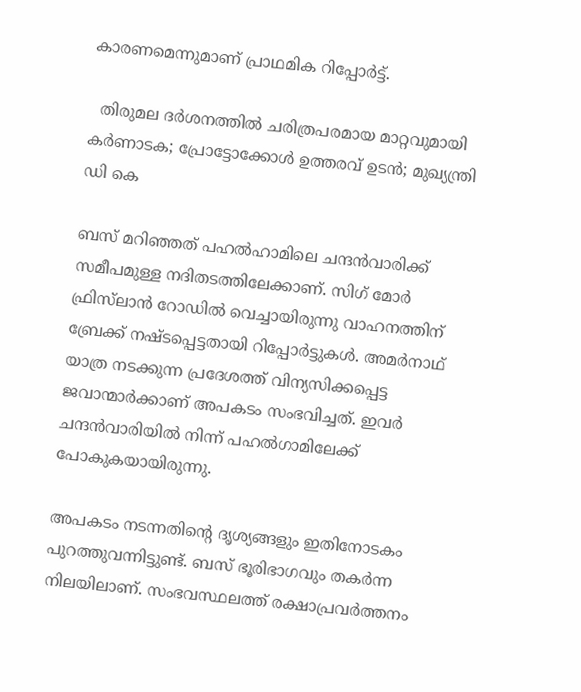കാരണമെന്നുമാണ് പ്രാഥമിക റിപ്പോർട്ട്.

  തിരുമല ദർശനത്തിൽ ചരിത്രപരമായ മാറ്റവുമായി കർണാടക; പ്രോട്ടോക്കോൾ ഉത്തരവ് ഉടൻ; മുഖ്യന്ത്രി ഡി കെ

ബസ് മറിഞ്ഞത് പഹൽഹാമിലെ ചന്ദൻവാരിക്ക് സമീപമുള്ള നദിതടത്തിലേക്കാണ്. സിഗ് മോർ ഫ്രിസ്‌ലാൻ റോഡിൽ വെച്ചായിരുന്നു വാഹനത്തിന് ബ്രേക്ക് നഷ്ടപ്പെട്ടതായി റിപ്പോർട്ടുകൾ. അമർനാഥ് യാത്ര നടക്കുന്ന പ്രദേശത്ത് വിന്യസിക്കപ്പെട്ട ജവാന്മാർക്കാണ് അപകടം സംഭവിച്ചത്. ഇവർ ചന്ദൻവാരിയിൽ നിന്ന് പഹൽഗാമിലേക്ക് പോകുകയായിരുന്നു.

അപകടം നടന്നതിന്റെ ദൃശ്യങ്ങളും ഇതിനോടകം പുറത്തുവന്നിട്ടുണ്ട്. ബസ് ഭൂരിഭാഗവും തകർന്ന നിലയിലാണ്. സംഭവസ്ഥലത്ത് രക്ഷാപ്രവർത്തനം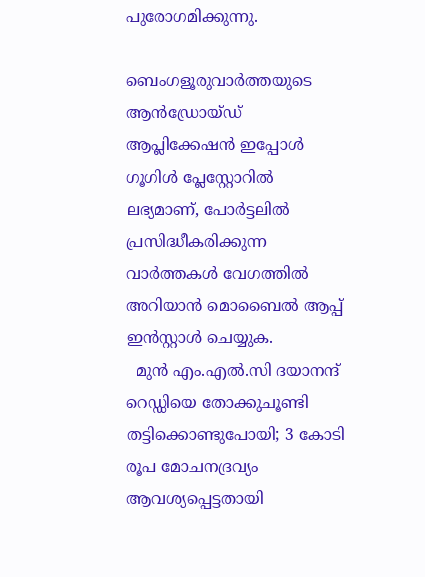പുരോഗമിക്കുന്നു.

ബെംഗളൂരുവാർത്തയുടെ ആൻഡ്രോയ്ഡ് ആപ്ലിക്കേഷൻ ഇപ്പോൾ ഗൂഗിൾ പ്ലേസ്റ്റോറിൽ ലഭ്യമാണ്, പോർട്ടലിൽ പ്രസിദ്ധീകരിക്കുന്ന വാർത്തകൾ വേഗത്തിൽ അറിയാൻ മൊബൈൽ ആപ്പ് ഇൻസ്റ്റാൾ ചെയ്യുക.
  മുൻ എം.എൽ.സി ദയാനന്ദ് റെഡ്ഡിയെ തോക്കുചൂണ്ടി തട്ടിക്കൊണ്ടുപോയി; 3 കോടി രൂപ മോചനദ്രവ്യം ആവശ്യപ്പെട്ടതായി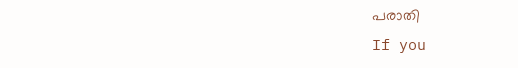പരാതി
If you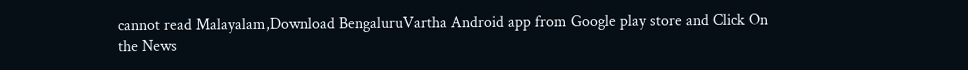cannot read Malayalam,Download BengaluruVartha Android app from Google play store and Click On the News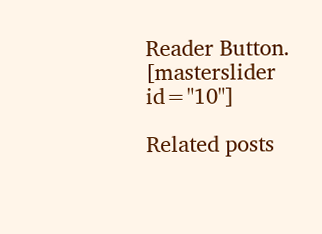Reader Button. [masterslider id="10"]

Related posts